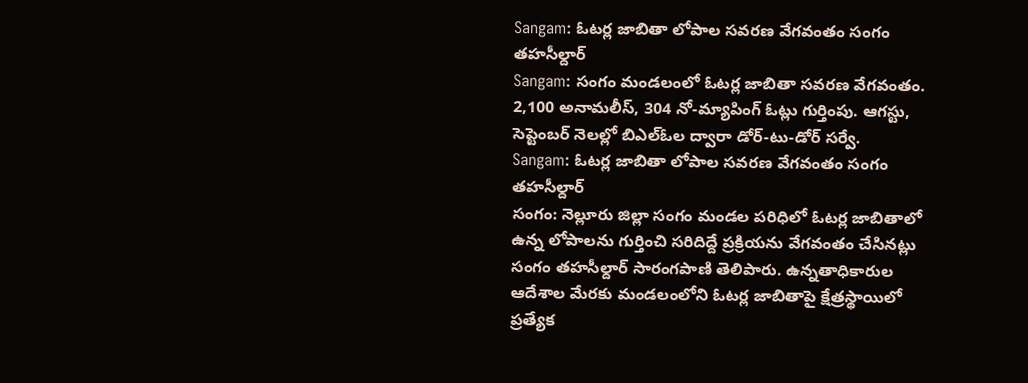Sangam: ఓటర్ల జాబితా లోపాల సవరణ వేగవంతం సంగం తహసీల్దార్
Sangam: సంగం మండలంలో ఓటర్ల జాబితా సవరణ వేగవంతం. 2,100 అనామలీస్, 304 నో-మ్యాపింగ్ ఓట్లు గుర్తింపు. ఆగస్టు, సెప్టెంబర్ నెలల్లో బిఎల్ఓల ద్వారా డోర్-టు-డోర్ సర్వే.
Sangam: ఓటర్ల జాబితా లోపాల సవరణ వేగవంతం సంగం తహసీల్దార్
సంగం: నెల్లూరు జిల్లా సంగం మండల పరిధిలో ఓటర్ల జాబితాలో ఉన్న లోపాలను గుర్తించి సరిదిద్దే ప్రక్రియను వేగవంతం చేసినట్లు సంగం తహసీల్దార్ సారంగపాణి తెలిపారు. ఉన్నతాధికారుల ఆదేశాల మేరకు మండలంలోని ఓటర్ల జాబితాపై క్షేత్రస్థాయిలో ప్రత్యేక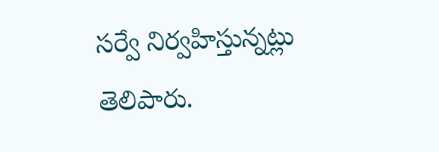సర్వే నిర్వహిస్తున్నట్లు తెలిపారు.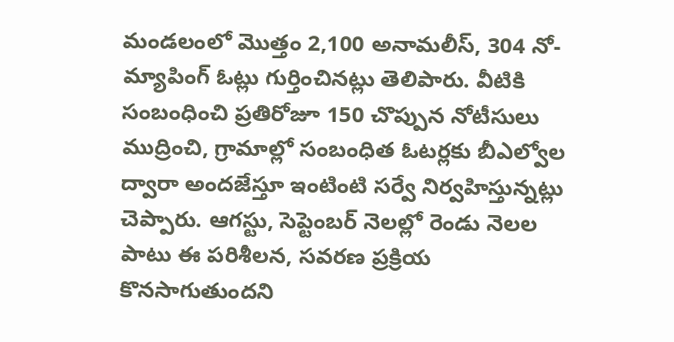మండలంలో మొత్తం 2,100 అనామలీస్, 304 నో-మ్యాపింగ్ ఓట్లు గుర్తించినట్లు తెలిపారు. వీటికి సంబంధించి ప్రతిరోజూ 150 చొప్పున నోటీసులు ముద్రించి, గ్రామాల్లో సంబంధిత ఓటర్లకు బీఎల్వోల ద్వారా అందజేస్తూ ఇంటింటి సర్వే నిర్వహిస్తున్నట్లు చెప్పారు. ఆగస్టు, సెప్టెంబర్ నెలల్లో రెండు నెలల పాటు ఈ పరిశీలన, సవరణ ప్రక్రియ కొనసాగుతుందని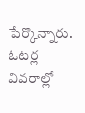పేర్కొన్నారు.
ఓటర్ల వివరాల్లో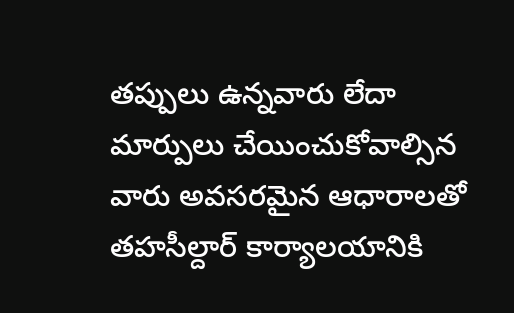తప్పులు ఉన్నవారు లేదా మార్పులు చేయించుకోవాల్సిన వారు అవసరమైన ఆధారాలతో తహసీల్దార్ కార్యాలయానికి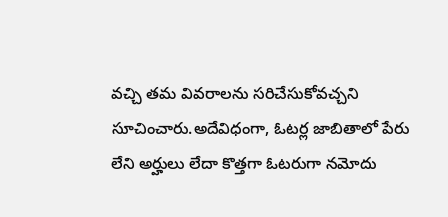వచ్చి తమ వివరాలను సరిచేసుకోవచ్చని సూచించారు.అదేవిధంగా, ఓటర్ల జాబితాలో పేరు లేని అర్హులు లేదా కొత్తగా ఓటరుగా నమోదు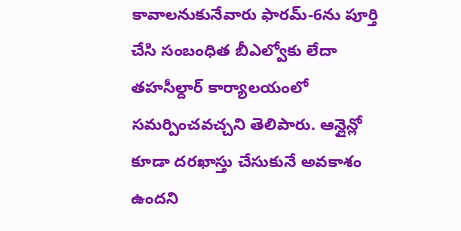కావాలనుకునేవారు ఫారమ్-6ను పూర్తి చేసి సంబంధిత బీఎల్వోకు లేదా తహసీల్దార్ కార్యాలయంలో సమర్పించవచ్చని తెలిపారు. ఆన్లైన్లో కూడా దరఖాస్తు చేసుకునే అవకాశం ఉందని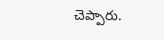చెప్పారు.